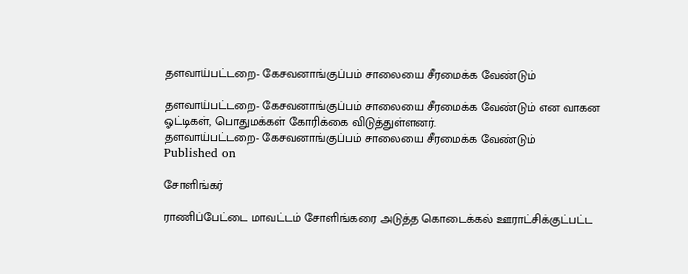தளவாய்பட்டறை- கேசவனாங்குப்பம் சாலையை சீரமைக்க வேண்டும்

தளவாய்பட்டறை- கேசவனாங்குப்பம் சாலையை சீரமைக்க வேண்டும் என வாகன ஓட்டிகள், பொதுமக்கள் கோரிக்கை விடுத்துள்ளனர்.
தளவாய்பட்டறை- கேசவனாங்குப்பம் சாலையை சீரமைக்க வேண்டும்
Published on

சோளிங்கர்

ராணிப்பேட்டை மாவட்டம் சோளிங்கரை அடுத்த கொடைக்கல் ஊராட்சிக்குட்பட்ட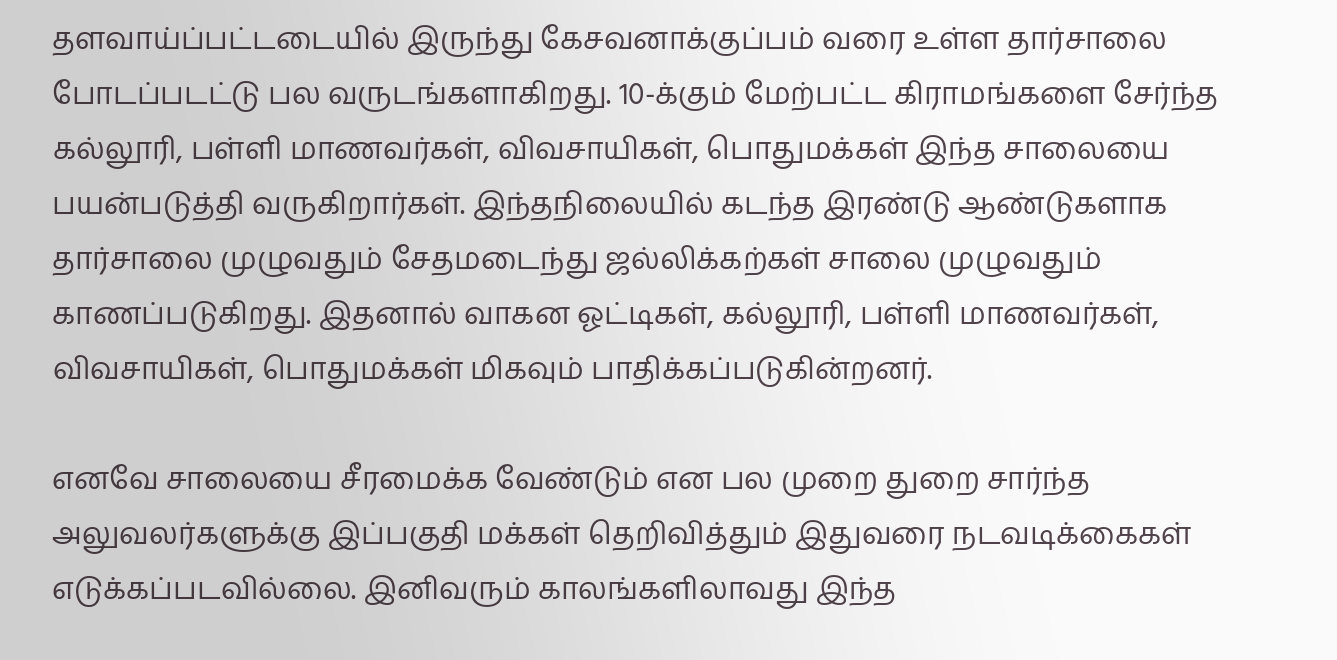தளவாய்ப்பட்டடையில் இருந்து கேசவனாக்குப்பம் வரை உள்ள தார்சாலை போடப்படட்டு பல வருடங்களாகிறது. 10-க்கும் மேற்பட்ட கிராமங்களை சேர்ந்த கல்லூரி, பள்ளி மாணவர்கள், விவசாயிகள், பொதுமக்கள் இந்த சாலையை பயன்படுத்தி வருகிறார்கள். இந்தநிலையில் கடந்த இரண்டு ஆண்டுகளாக தார்சாலை முழுவதும் சேதமடைந்து ஜல்லிக்கற்கள் சாலை முழுவதும் காணப்படுகிறது. இதனால் வாகன ஓட்டிகள், கல்லூரி, பள்ளி மாணவர்கள், விவசாயிகள், பொதுமக்கள் மிகவும் பாதிக்கப்படுகின்றனர்.

எனவே சாலையை சீரமைக்க வேண்டும் என பல முறை துறை சார்ந்த அலுவலர்களுக்கு இப்பகுதி மக்கள் தெறிவித்தும் இதுவரை நடவடிக்கைகள் எடுக்கப்படவில்லை. இனிவரும் காலங்களிலாவது இந்த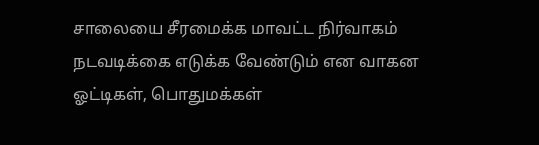சாலையை சீரமைக்க மாவட்ட நிர்வாகம் நடவடிக்கை எடுக்க வேண்டும் என வாகன ஓட்டிகள், பொதுமக்கள்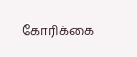கோரிக்கை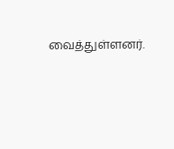வைத்துள்ளனர்.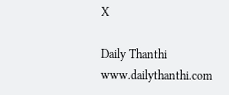X

Daily Thanthi
www.dailythanthi.com